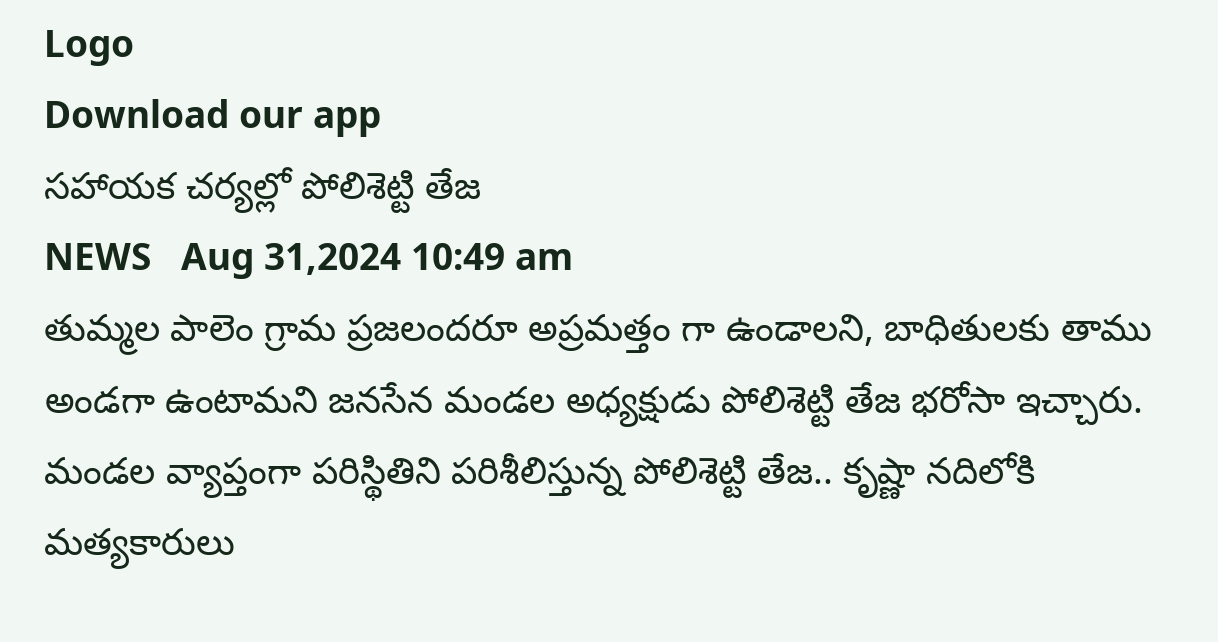Logo
Download our app
సహాయక చర్యల్లో పోలిశెట్టి తేజ
NEWS   Aug 31,2024 10:49 am
తుమ్మల పాలెం గ్రామ ప్రజలందరూ అప్రమత్తం గా ఉండాలని, బాధితులకు తాము అండగా ఉంటామ‌ని జనసేన మండల అధ్యక్షుడు పోలిశెట్టి తేజ భ‌రోసా ఇచ్చారు. మండల వ్యాప్తంగా పరిస్థితిని పరిశీలిస్తున్న పోలిశెట్టి తేజ.. కృష్ణా నదిలోకి మత్యకారులు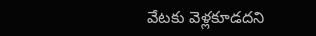వేటకు వెళ్లకూడదని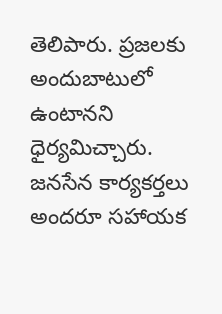తెలిపారు. ప్రజలకు అందుబాటులో ఉంటానని ధైర్యమిచ్చారు. జనసేన కార్యకర్తలు అందరూ సహాయక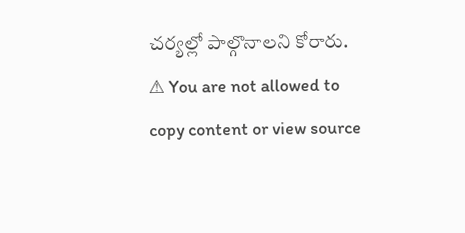చర్యల్లో పాల్గొనాలని కోరారు.
⚠ You are not allowed to copy content or view source